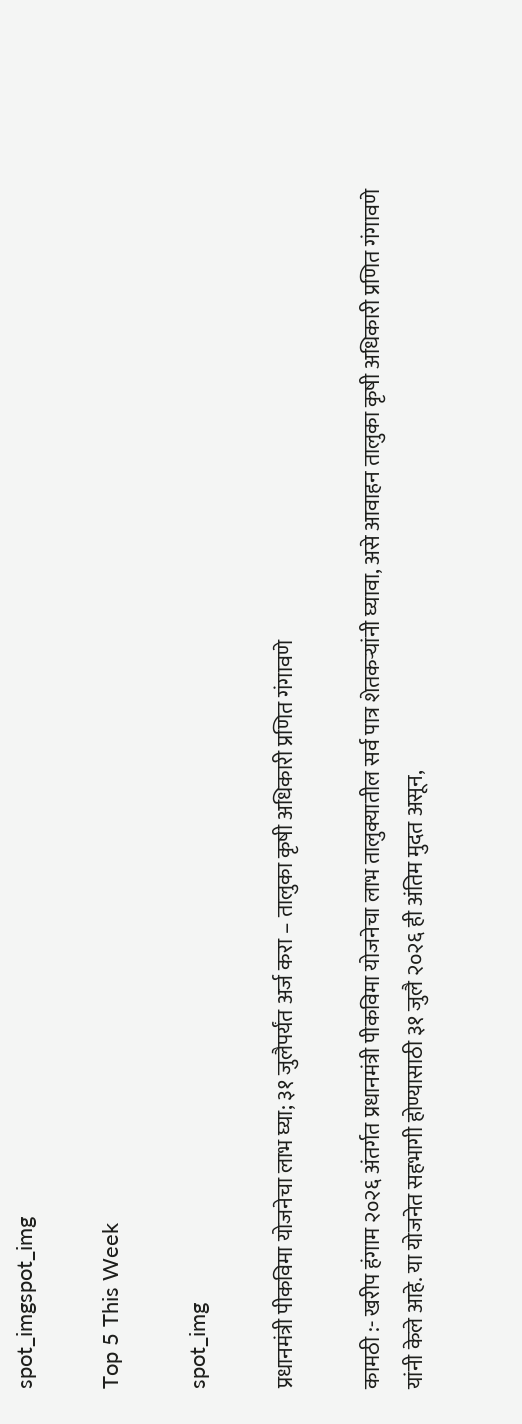spot_imgspot_img

Top 5 This Week

spot_img

प्रधानमंत्री पीकविमा योजनेचा लाभ घ्या; ३१ जुलैपर्यंत अर्ज करा – तालुका कृषी अधिकारी प्रणित गंगावणे

कामठी :- खरीप हंगाम २०२६ अंतर्गत प्रधानमंत्री पीकविमा योजनेचा लाभ तालुक्यातील सर्व पात्र शेतकऱ्यांनी घ्यावा, असे आवाहन तालुका कृषी अधिकारी प्रणित गंगावणे यांनी केले आहे. या योजनेत सहभागी होण्यासाठी ३१ जुलै २०२६ ही अंतिम मुदत असून,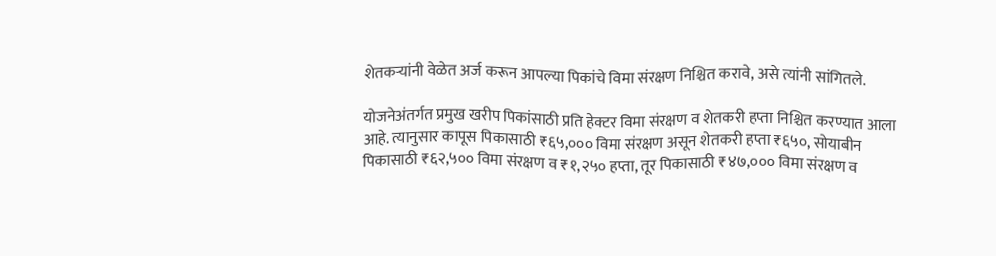शेतकऱ्यांनी वेळेत अर्ज करून आपल्या पिकांचे विमा संरक्षण निश्चित करावे, असे त्यांनी सांगितले.

योजनेअंतर्गत प्रमुख खरीप पिकांसाठी प्रति हेक्टर विमा संरक्षण व शेतकरी हप्ता निश्चित करण्यात आला आहे. त्यानुसार कापूस पिकासाठी ₹६५,००० विमा संरक्षण असून शेतकरी हप्ता ₹६५०, सोयाबीन पिकासाठी ₹६२,५०० विमा संरक्षण व ₹१,२५० हप्ता, तूर पिकासाठी ₹४७,००० विमा संरक्षण व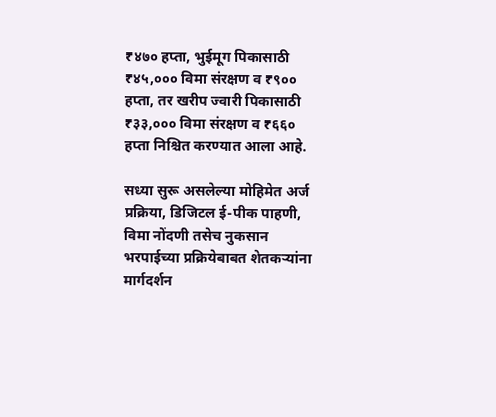₹४७० हप्ता, भुईमूग पिकासाठी ₹४५,००० विमा संरक्षण व ₹९०० हप्ता, तर खरीप ज्वारी पिकासाठी ₹३३,००० विमा संरक्षण व ₹६६० हप्ता निश्चित करण्यात आला आहे.

सध्या सुरू असलेल्या मोहिमेत अर्ज प्रक्रिया, डिजिटल ई-पीक पाहणी, विमा नोंदणी तसेच नुकसान भरपाईच्या प्रक्रियेबाबत शेतकऱ्यांना मार्गदर्शन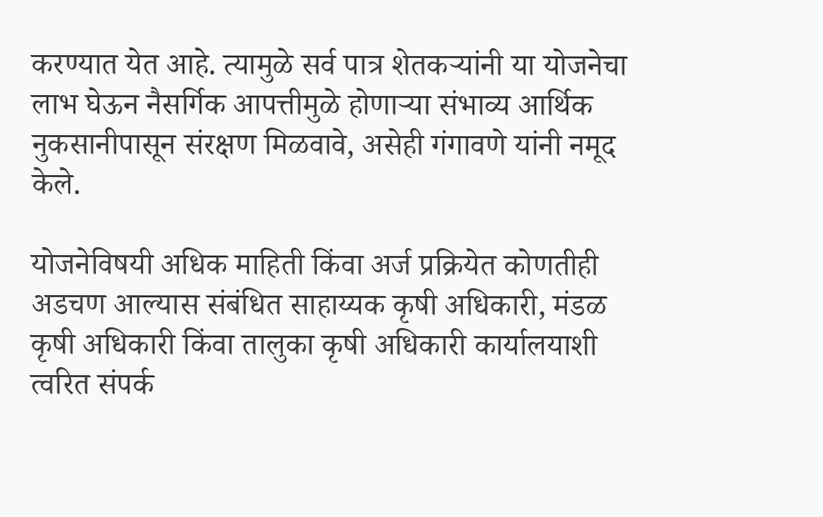करण्यात येत आहे. त्यामुळे सर्व पात्र शेतकऱ्यांनी या योजनेचा लाभ घेऊन नैसर्गिक आपत्तीमुळे होणाऱ्या संभाव्य आर्थिक नुकसानीपासून संरक्षण मिळवावे, असेही गंगावणे यांनी नमूद केले.

योजनेविषयी अधिक माहिती किंवा अर्ज प्रक्रियेत कोणतीही अडचण आल्यास संबंधित साहाय्यक कृषी अधिकारी, मंडळ कृषी अधिकारी किंवा तालुका कृषी अधिकारी कार्यालयाशी त्वरित संपर्क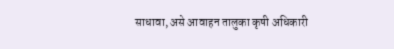साधावा, असे आवाहन तालुका कृषी अधिकारी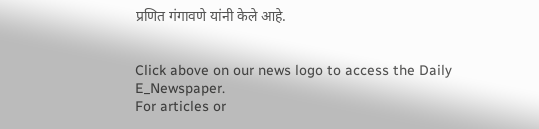प्रणित गंगावणे यांनी केले आहे.


Click above on our news logo to access the Daily E_Newspaper.
For articles or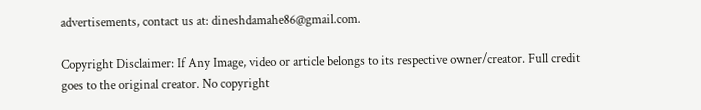advertisements, contact us at: dineshdamahe86@gmail.com.

Copyright Disclaimer: If Any Image, video or article belongs to its respective owner/creator. Full credit goes to the original creator. No copyright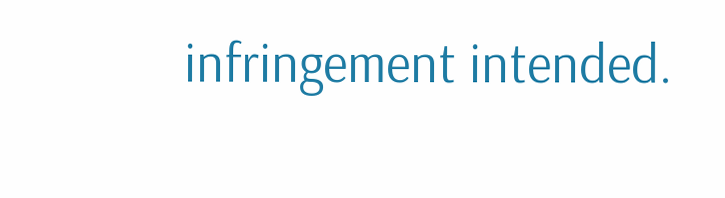infringement intended.